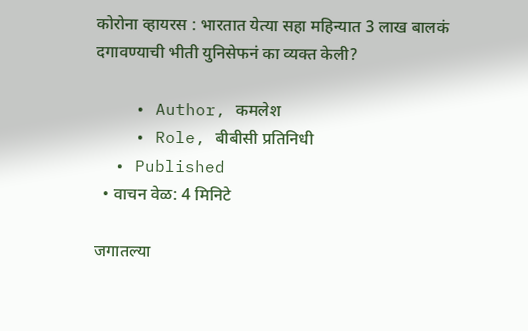कोरोना व्हायरस : भारतात येत्या सहा महिन्यात 3 लाख बालकं दगावण्याची भीती युनिसेफनं का व्यक्त केली?

    • Author, कमलेश
    • Role, बीबीसी प्रतिनिधी
  • Published
  • वाचन वेळ: 4 मिनिटे

जगातल्या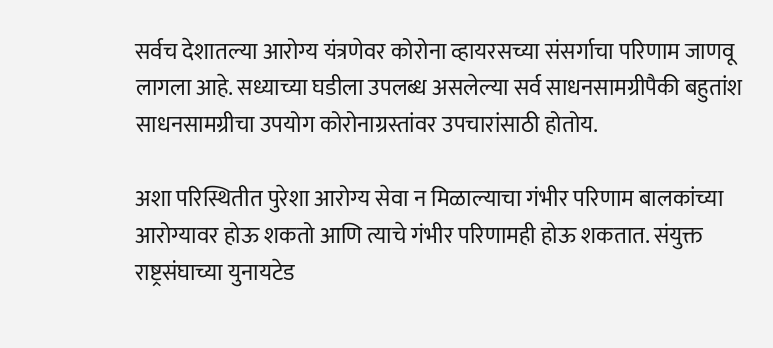सर्वच देशातल्या आरोग्य यंत्रणेवर कोरोना व्हायरसच्या संसर्गाचा परिणाम जाणवू लागला आहे. सध्याच्या घडीला उपलब्ध असलेल्या सर्व साधनसामग्रीपैकी बहुतांश साधनसामग्रीचा उपयोग कोरोनाग्रस्तांवर उपचारांसाठी होतोय.

अशा परिस्थितीत पुरेशा आरोग्य सेवा न मिळाल्याचा गंभीर परिणाम बालकांच्या आरोग्यावर होऊ शकतो आणि त्याचे गंभीर परिणामही होऊ शकतात. संयुक्त राष्ट्रसंघाच्या युनायटेड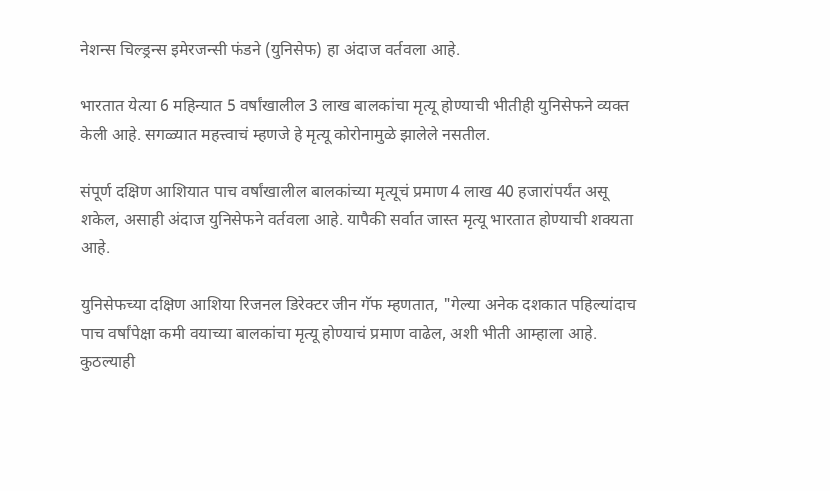नेशन्स चिल्ड्रन्स इमेरजन्सी फंडने (युनिसेफ) हा अंदाज वर्तवला आहे.

भारतात येत्या 6 महिन्यात 5 वर्षांखालील 3 लाख बालकांचा मृत्यू होण्याची भीतीही युनिसेफने व्यक्त केली आहे. सगळ्यात महत्त्वाचं म्हणजे हे मृत्यू कोरोनामुळे झालेले नसतील.

संपूर्ण दक्षिण आशियात पाच वर्षांखालील बालकांच्या मृत्यूचं प्रमाण 4 लाख 40 हजारांपर्यंत असू शकेल, असाही अंदाज युनिसेफने वर्तवला आहे. यापैकी सर्वात जास्त मृत्यू भारतात होण्याची शक्यता आहे.

युनिसेफच्या दक्षिण आशिया रिजनल डिरेक्टर जीन गॅफ म्हणतात, "गेल्या अनेक दशकात पहिल्यांदाच पाच वर्षांपेक्षा कमी वयाच्या बालकांचा मृत्यू होण्याचं प्रमाण वाढेल, अशी भीती आम्हाला आहे. कुठल्याही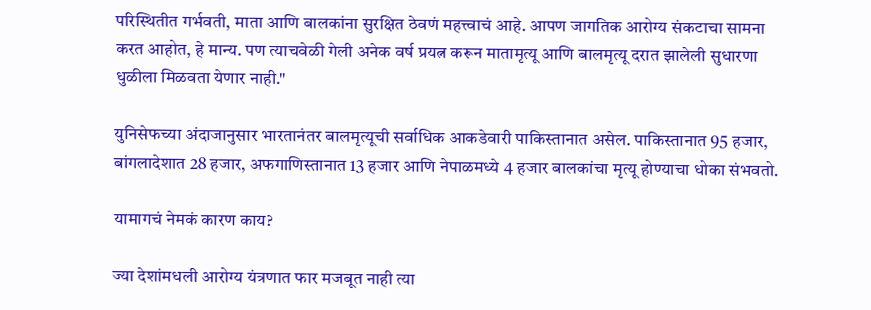परिस्थितीत गर्भवती, माता आणि बालकांना सुरक्षित ठेवणं महत्त्वाचं आहे. आपण जागतिक आरोग्य संकटाचा सामना करत आहोत, हे मान्य. पण त्याचवेळी गेली अनेक वर्ष प्रयत्न करून मातामृत्यू आणि बालमृत्यू दरात झालेली सुधारणा धुळीला मिळवता येणार नाही."

युनिसेफच्या अंदाजानुसार भारतानंतर बालमृत्यूची सर्वाधिक आकडेवारी पाकिस्तानात असेल. पाकिस्तानात 95 हजार, बांगलादेशात 28 हजार, अफगाणिस्तानात 13 हजार आणि नेपाळमध्ये 4 हजार बालकांचा मृत्यू होण्याचा धोका संभवतो.

यामागचं नेमकं कारण काय?

ज्या देशांमधली आरोग्य यंत्रणात फार मजबूत नाही त्या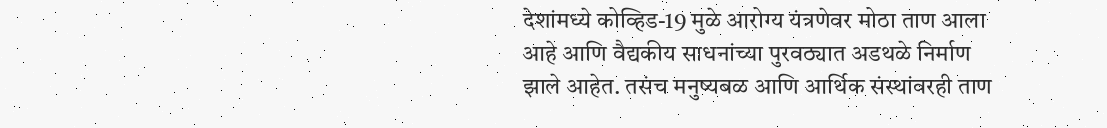देशांमध्ये कोव्हिड-19 मुळे आरोग्य यंत्रणेवर मोठा ताण आला आहे आणि वैद्यकीय साधनांच्या पुरवठ्यात अडथळे निर्माण झाले आहेत. तसंच मनुष्यबळ आणि आर्थिक संस्थांवरही ताण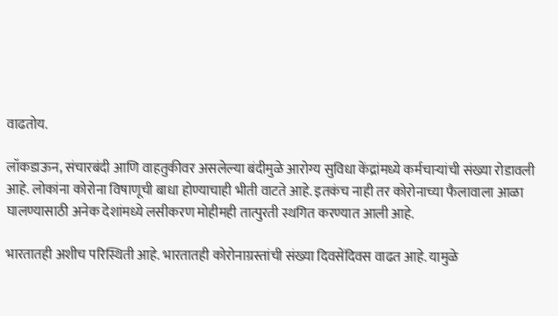वाढतोय.

लॉकडाऊन, संचारबंदी आणि वाहतुकीवर असलेल्या बंदीमुळे आरोग्य सुविधा केंद्रांमध्ये कर्मचाऱ्यांची संख्या रोडावली आहे. लोकांना कोरोना विषाणूची बाधा होण्याचाही भीती वाटते आहे. इतकंच नाही तर कोरोनाच्या फैलावाला आळा घालण्यासाठी अनेक देशांमध्ये लसीकरण मोहीमही तात्पुरती स्थगित करण्यात आली आहे.

भारतातही अशीच परिस्थिती आहे. भारतातही कोरोनाग्रस्तांची संख्या दिवसेंदिवस वाढत आहे. यामुळे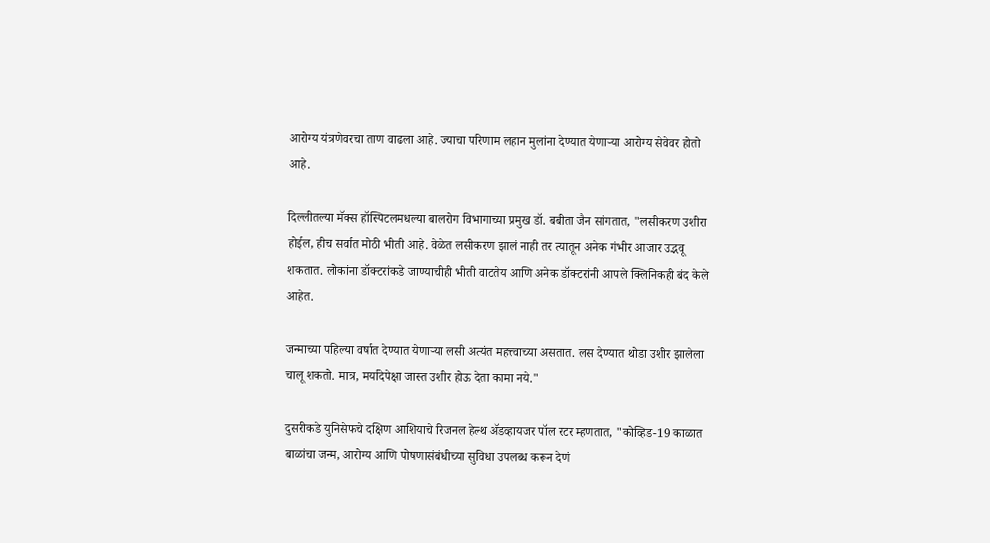आरोग्य यंत्रणेवरचा ताण वाढला आहे. ज्याचा परिणाम लहान मुलांना देण्यात येणाऱ्या आरोग्य सेवेवर होतो आहे.

दिल्लीतल्या मॅक्स हॉस्पिटलमधल्या बालरोग विभागाच्या प्रमुख डॉ. बबीता जैन सांगतात, "लसीकरण उशीरा होईल, हीच सर्वात मोठी भीती आहे. वेळेत लसीकरण झालं नाही तर त्यातून अनेक गंभीर आजार उद्भवू शकतात. लोकांना डॉक्टरांकडे जाण्याचीही भीती वाटतेय आणि अनेक डॉक्टरांनी आपले क्लिनिकही बंद केले आहेत.

जन्माच्या पहिल्या वर्षात देण्यात येणाऱ्या लसी अत्यंत महत्त्वाच्या असतात. लस देण्यात थोडा उशीर झालेला चालू शकतो. मात्र, मर्यादेपेक्षा जास्त उशीर होऊ देता कामा नये."

दुसरीकडे युनिसेफचे दक्षिण आशियाचे रिजनल हेल्थ ॲडव्हायजर पॉल रटर म्हणतात, "कोव्हिड-19 काळात बाळांचा जन्म, आरोग्य आणि पोषणासंबंधीच्या सुविधा उपलब्ध करून देणं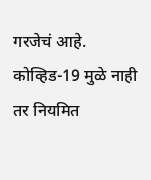गरजेचं आहे. कोव्हिड-19 मुळे नाही तर नियमित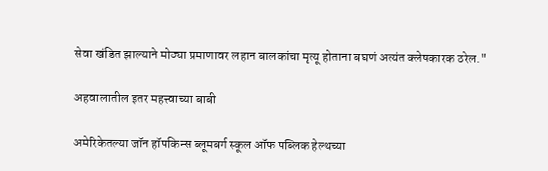सेवा खंडित झाल्याने मोठ्या प्रमाणावर लहान बालकांचा मृत्यू होताना बघणं अत्यंत क्लेषकारक ठरेल."

अहवालातील इतर महत्त्वाच्या बाबी

अमेरिकेतल्या जॉन हॉपकिन्स ब्लूमबर्ग स्कूल ऑफ पब्लिक हेल्थच्या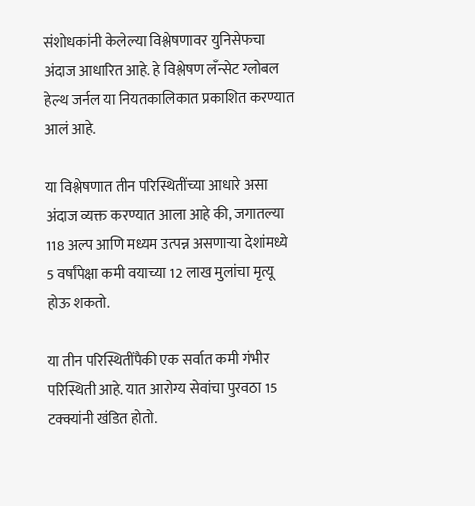संशोधकांनी केलेल्या विश्लेषणावर युनिसेफचा अंदाज आधारित आहे. हे विश्लेषण लँन्सेट ग्लोबल हेल्थ जर्नल या नियतकालिकात प्रकाशित करण्यात आलं आहे.

या विश्लेषणात तीन परिस्थितींच्या आधारे असा अंदाज व्यक्त करण्यात आला आहे की, जगातल्या 118 अल्प आणि मध्यम उत्पन्न असणाऱ्या देशांमध्ये 5 वर्षांपेक्षा कमी वयाच्या 12 लाख मुलांचा मृत्यू होऊ शकतो.

या तीन परिस्थितींपैकी एक सर्वात कमी गंभीर परिस्थिती आहे. यात आरोग्य सेवांचा पुरवठा 15 टक्क्यांनी खंडित होतो.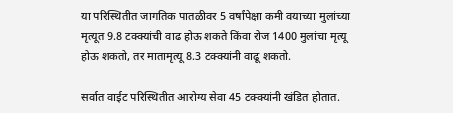या परिस्थितीत जागतिक पातळीवर 5 वर्षांपेक्षा कमी वयाच्या मुलांच्या मृत्यूत 9.8 टक्क्यांची वाढ होऊ शकते किंवा रोज 1400 मुलांचा मृत्यू होऊ शकतो, तर मातामृत्यू 8.3 टक्क्यांनी वाढू शकतो.

सर्वात वाईट परिस्थितीत आरोग्य सेवा 45 टक्क्यांनी खंडित होतात.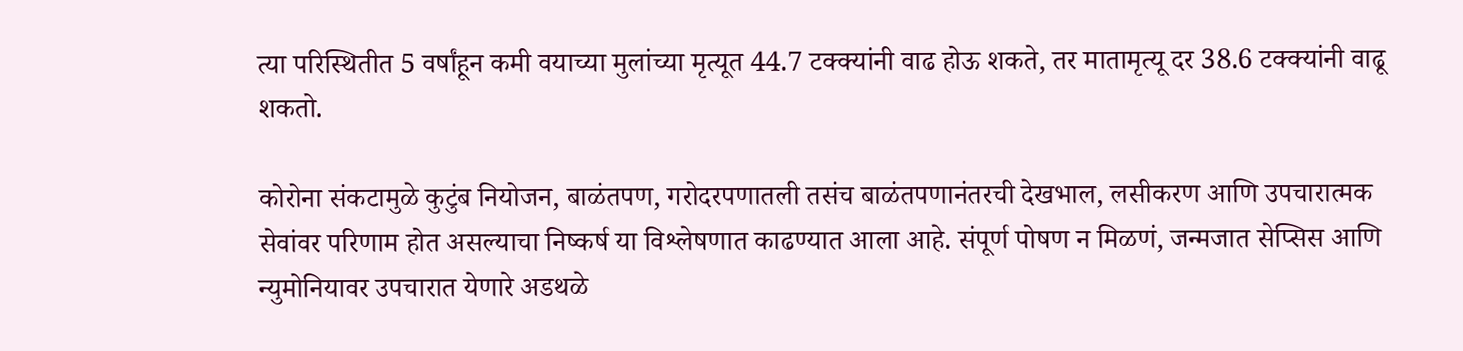त्या परिस्थितीत 5 वर्षांहून कमी वयाच्या मुलांच्या मृत्यूत 44.7 टक्क्यांनी वाढ होऊ शकते, तर मातामृत्यू दर 38.6 टक्क्यांनी वाढू शकतो.

कोरोना संकटामुळे कुटुंब नियोजन, बाळंतपण, गरोदरपणातली तसंच बाळंतपणानंतरची देखभाल, लसीकरण आणि उपचारात्मक सेवांवर परिणाम होत असल्याचा निष्कर्ष या विश्लेषणात काढण्यात आला आहे. संपूर्ण पोषण न मिळणं, जन्मजात सेप्सिस आणि न्युमोनियावर उपचारात येणारे अडथळे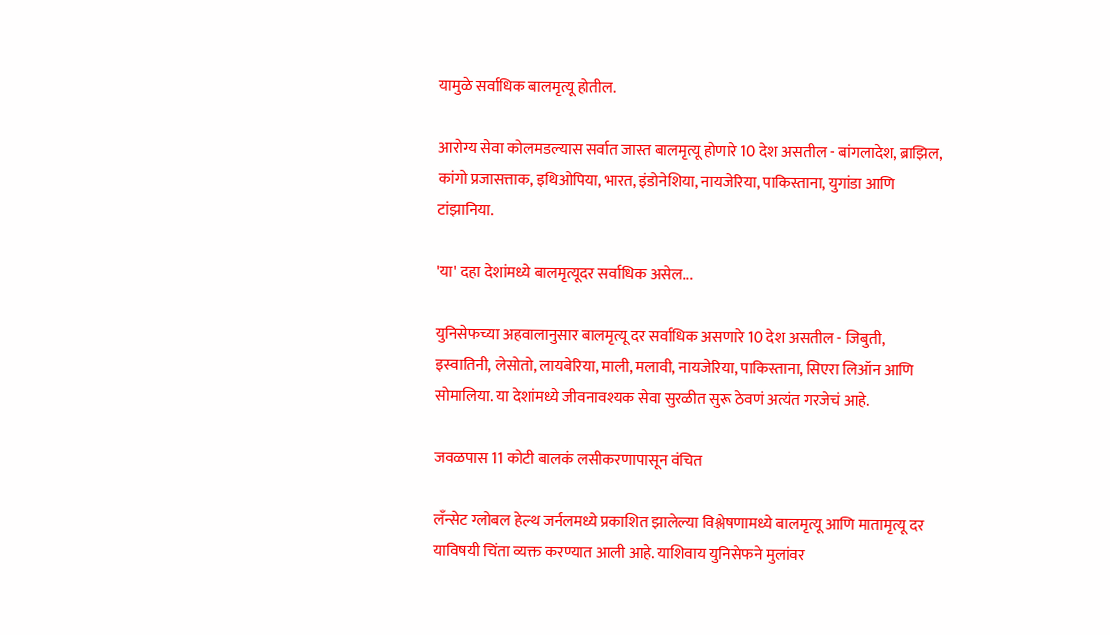यामुळे सर्वाधिक बालमृत्यू होतील.

आरोग्य सेवा कोलमडल्यास सर्वात जास्त बालमृत्यू होणारे 10 देश असतील - बांगलादेश, ब्राझिल, कांगो प्रजासत्ताक, इथिओपिया, भारत, इंडोनेशिया, नायजेरिया, पाकिस्ताना, युगांडा आणि टांझानिया.

'या' दहा देशांमध्ये बालमृत्यूदर सर्वाधिक असेल...

युनिसेफच्या अहवालानुसार बालमृत्यू दर सर्वाधिक असणारे 10 देश असतील - जिबुती, इस्वातिनी, लेसोतो, लायबेरिया, माली, मलावी, नायजेरिया, पाकिस्ताना, सिएरा लिऑन आणि सोमालिया. या देशांमध्ये जीवनावश्यक सेवा सुरळीत सुरू ठेवणं अत्यंत गरजेचं आहे.

जवळपास 11 कोटी बालकं लसीकरणापासून वंचित

लँन्सेट ग्लोबल हेल्थ जर्नलमध्ये प्रकाशित झालेल्या विश्लेषणामध्ये बालमृत्यू आणि मातामृत्यू दर याविषयी चिंता व्यक्त करण्यात आली आहे. याशिवाय युनिसेफने मुलांवर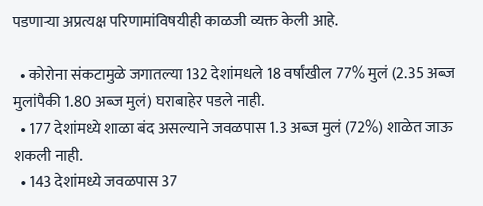पडणाऱ्या अप्रत्यक्ष परिणामांविषयीही काळजी व्यक्त केली आहे.

  • कोरोना संकटामुळे जगातल्या 132 देशांमधले 18 वर्षांखील 77% मुलं (2.35 अब्ज मुलांपैकी 1.80 अब्ज मुलं) घराबाहेर पडले नाही.
  • 177 देशांमध्ये शाळा बंद असल्याने जवळपास 1.3 अब्ज मुलं (72%) शाळेत जाऊ शकली नाही.
  • 143 देशांमध्ये जवळपास 37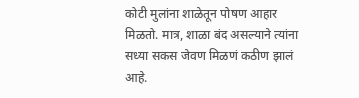कोटी मुलांना शाळेतून पोषण आहार मिळतो. मात्र, शाळा बंद असल्याने त्यांना सध्या सकस जेवण मिळणं कठीण झालं आहे.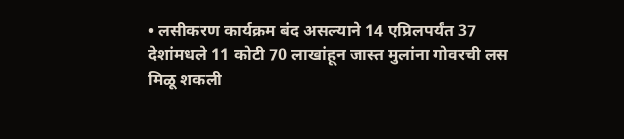• लसीकरण कार्यक्रम बंद असल्याने 14 एप्रिलपर्यंत 37 देशांमधले 11 कोटी 70 लाखांहून जास्त मुलांना गोवरची लस मिळू शकली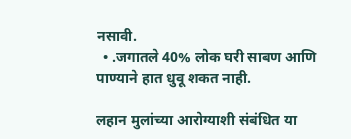नसावी.
  • .जगातले 40% लोक घरी साबण आणि पाण्याने हात धुवू शकत नाही.

लहान मुलांच्या आरोग्याशी संबंधित या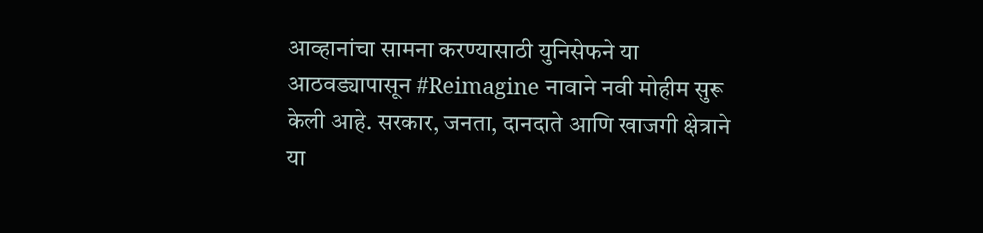आव्हानांचा सामना करण्यासाठी युनिसेफने या आठवड्यापासून #Reimagine नावाने नवी मोहीम सुरू केली आहे. सरकार, जनता, दानदाते आणि खाजगी क्षेत्राने या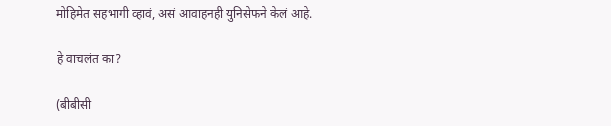मोहिमेत सहभागी व्हावं, असं आवाहनही युनिसेफने केलं आहे.

हे वाचलंत का?

(बीबीसी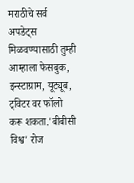मराठीचे सर्व अपडेट्स मिळवण्यासाठी तुम्ही आम्हाला फेसबुक, इन्स्टाग्राम, यूट्यूब, ट्विटर वर फॉलो करू शकता.'बीबीसी विश्व' रोज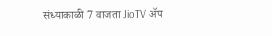संध्याकाळी 7 वाजता JioTV ॲप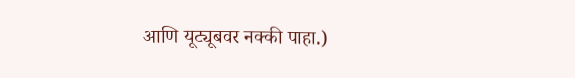आणि यूट्यूबवर नक्की पाहा.)